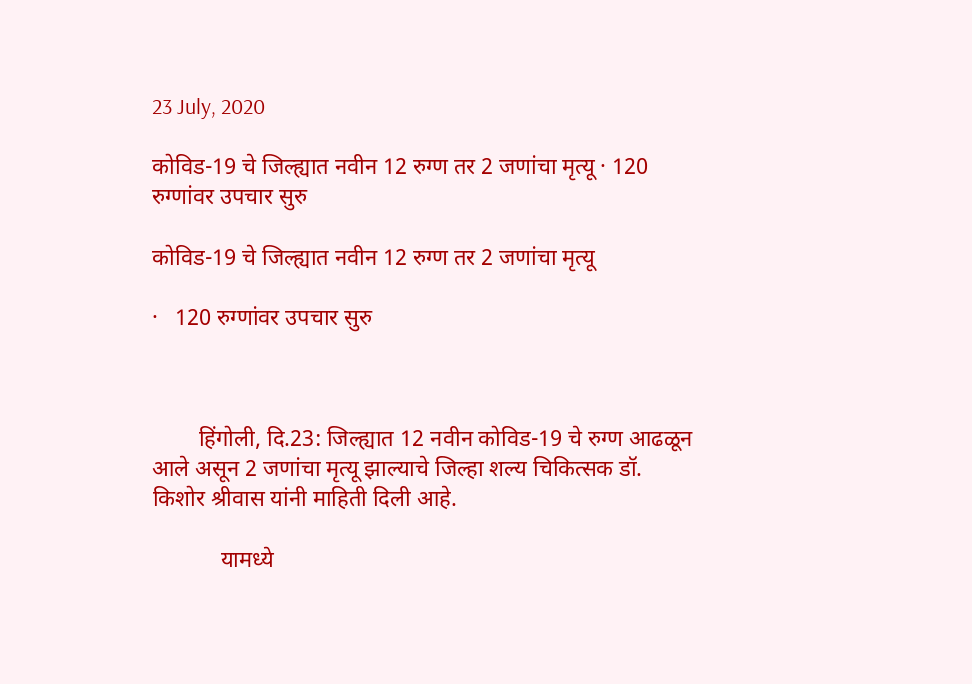23 July, 2020

कोविड-19 चे जिल्ह्यात नवीन 12 रुग्ण तर 2 जणांचा मृत्यू · 120 रुग्णांवर उपचार सुरु

कोविड-19 चे जिल्ह्यात नवीन 12 रुग्ण तर 2 जणांचा मृत्यू

·   120 रुग्णांवर उपचार सुरु



        हिंगोली, दि.23: जिल्ह्यात 12 नवीन कोविड-19 चे रुग्ण आढळून आले असून 2 जणांचा मृत्यू झाल्याचे जिल्हा शल्य चिकित्सक डॉ. किशोर श्रीवास यांनी माहिती दिली आहे.

            यामध्ये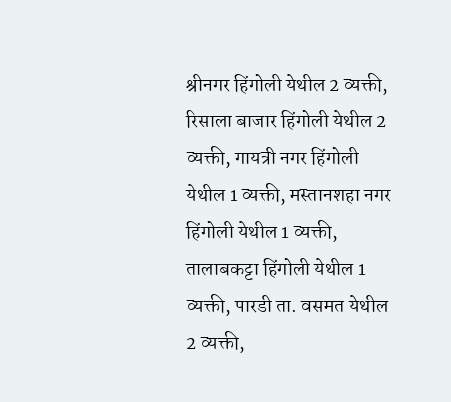श्रीनगर हिंगोली येथील 2 व्यक्ती, रिसाला बाजार हिंगोली येथील 2 व्यक्ती, गायत्री नगर हिंगोली येथील 1 व्यक्ती, मस्तानशहा नगर हिंगोली येथील 1 व्यक्ती, तालाबकट्टा हिंगोली येथील 1 व्यक्ती, पारडी ता. वसमत येथील 2 व्यक्ती,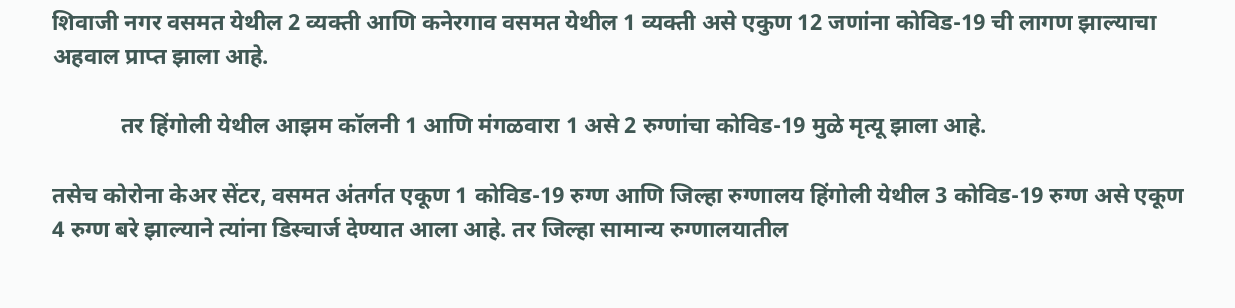शिवाजी नगर वसमत येथील 2 व्यक्ती आणि कनेरगाव वसमत येथील 1 व्यक्ती असे एकुण 12 जणांना कोविड-19 ची लागण झाल्याचा अहवाल प्राप्त झाला आहे.

            तर हिंगोली येथील आझम कॉलनी 1 आणि मंगळवारा 1 असे 2 रुग्णांचा कोविड-19 मुळे मृत्यू झाला आहे.

तसेच कोरोना केअर सेंटर, वसमत अंतर्गत एकूण 1 कोविड-19 रुग्ण आणि जिल्हा रुग्णालय हिंगोली येथील 3 कोविड-19 रुग्ण असे एकूण 4 रुग्ण बरे झाल्याने त्यांना डिस्चार्ज देण्यात आला आहे. तर जिल्हा सामान्य रुग्णालयातील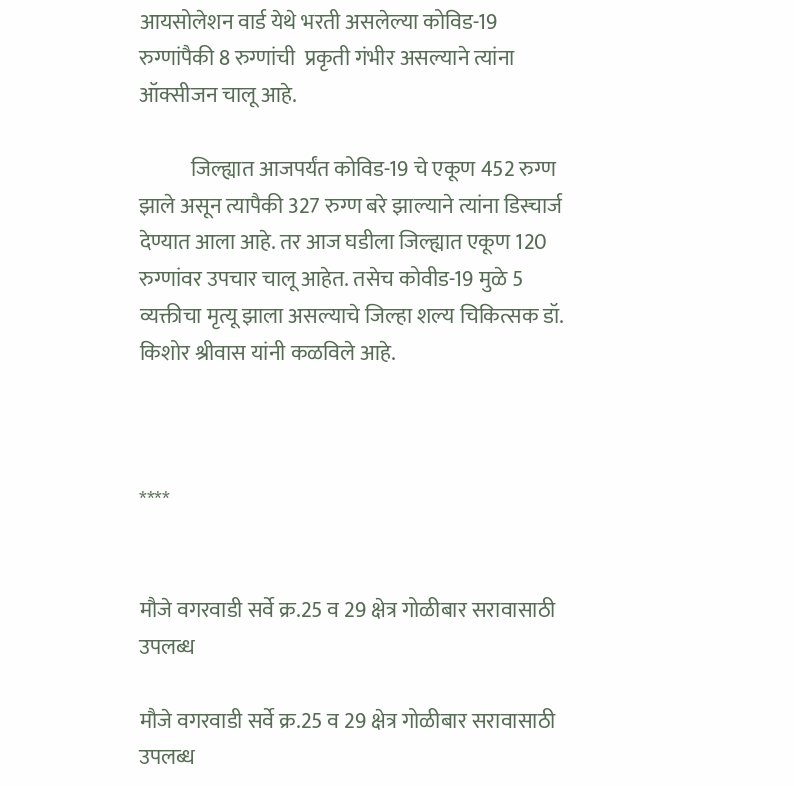आयसोलेशन वार्ड येथे भरती असलेल्या कोविड-19 रुग्णांपैकी 8 रुग्णांची  प्रकृती गंभीर असल्याने त्यांना ऑक्सीजन चालू आहे.

            जिल्ह्यात आजपर्यंत कोविड-19 चे एकूण 452 रुग्ण झाले असून त्यापैकी 327 रुग्ण बरे झाल्याने त्यांना डिस्चार्ज देण्यात आला आहे. तर आज घडीला जिल्ह्यात एकूण 120 रुग्णांवर उपचार चालू आहेत. तसेच कोवीड-19 मुळे 5 व्यक्तीचा मृत्यू झाला असल्याचे जिल्हा शल्य चिकित्सक डॉ. किशोर श्रीवास यांनी कळविले आहे.



****


मौजे वगरवाडी सर्वे क्र.25 व 29 क्षेत्र गोळीबार सरावासाठी उपलब्ध

मौजे वगरवाडी सर्वे क्र.25 व 29 क्षेत्र गोळीबार सरावासाठी उपलब्ध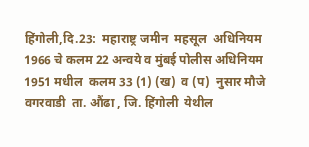हिंगोली,दि.23:  महाराष्ट्र जमीन  महसूल  अधिनियम 1966 चे कलम 22 अन्वये व मुंबई पोलीस अधिनियम 1951 मधील  कलम 33 (1) (ख)  व (प)  नुसार मौजे  वगरवाडी  ता. औंढा , जि. हिंगोली  येथील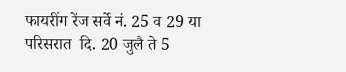फायरींग रेंज सर्वे नं. 25 व 29 या परिसरात  दि. 20 जुलै ते 5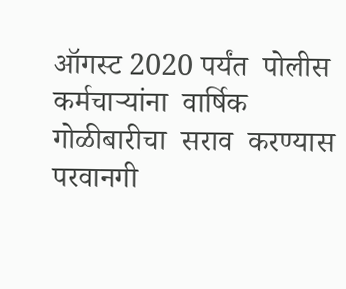ऑगस्ट 2020 पर्यंत  पोलीस कर्मचाऱ्यांना  वार्षिक गोळीबारीचा  सराव  करण्यास  परवानगी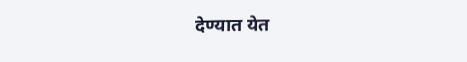देण्यात येत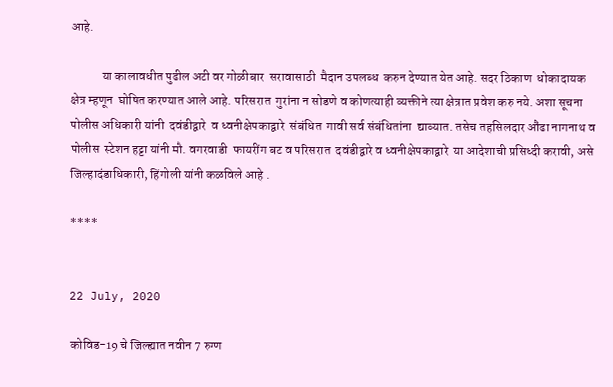आहे.

            या कालावधीत पुढील अटी वर गोळीबार  सरावासाठी  मैदान उपलब्ध  करुन देण्यात येत आहे. सदर ठिकाण  धोकादायक  क्षेत्र म्हणून  घोषित करण्यात आले आहे. परिसरात  गुरांना न सोडणे व कोणत्याही व्यक्तीने त्या क्षेत्रात प्रवेश करु नये. अशा सूचना  पोलीस अधिकारी यांनी  दवंडीद्वारे  व ध्वनीक्षेपकाद्वारे  संबंधित  गावी सर्व संबंधितांना  द्याव्यात. तसेच तहसिलदार औंढा नागनाथ व पोलीस  स्टेशन हट्टा यांनी मौ. वगरवाडी  फायरींग बट व परिसरात  दवंडीद्वारे व ध्वनीक्षेपकाद्वारे  या आदेशाची प्रसिध्दी करावी, असे जिल्हादंडाधिकारी, हिंगोली यांनी कळविले आहे .

****


22 July, 2020

कोविड-19 चे जिल्ह्यात नवीन 7 रुग्ण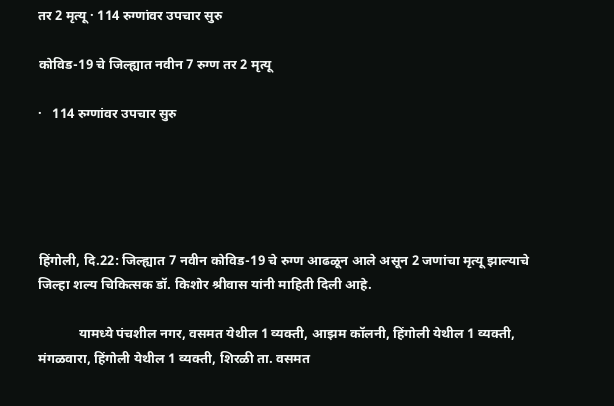तर 2 मृत्यू · 114 रुग्णांवर उपचार सुरु

कोविड-19 चे जिल्ह्यात नवीन 7 रुग्ण तर 2 मृत्यू

·   114 रुग्णांवर उपचार सुरु





हिंगोली, दि.22: जिल्ह्यात 7 नवीन कोविड-19 चे रुग्ण आढळून आले असून 2 जणांचा मृत्यू झाल्याचे जिल्हा शल्य चिकित्सक डॉ. किशोर श्रीवास यांनी माहिती दिली आहे.

            यामध्ये पंचशील नगर, वसमत येथील 1 व्यक्ती, आझम कॉलनी, हिंगोली येथील 1 व्यक्ती, मंगळवारा, हिंगोली येथील 1 व्यक्ती, शिरळी ता. वसमत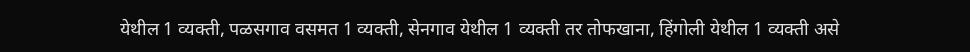येथील 1 व्यक्ती, पळसगाव वसमत 1 व्यक्ती, सेनगाव येथील 1 व्यक्ती तर तोफखाना, हिंगोली येथील 1 व्यक्ती असे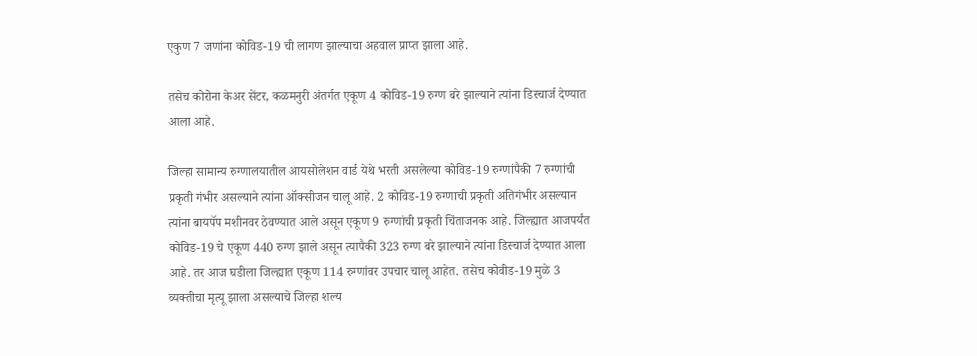एकुण 7 जणांना कोविड-19 ची लागण झाल्याचा अहवाल प्राप्त झाला आहे.

तसेच कोरोना केअर सेंटर, कळमनुरी अंतर्गत एकूण 4 कोविड-19 रुग्ण बरे झाल्याने त्यांना डिस्चार्ज देण्यात आला आहे.

जिल्हा सामान्य रुग्णालयातील आयसोलेशन वार्ड येथे भरती असलेल्या कोविड-19 रुग्णांपैकी 7 रुग्णांची  प्रकृती गंभीर असल्याने त्यांना ऑक्सीजन चालू आहे. 2 कोविड-19 रुग्णाची प्रकृती अतिगंभीर असल्यान त्यांना बायपॅप मशीनवर ठेवण्यात आले असून एकूण 9 रुग्णांची प्रकृती चिंताजनक आहे. जिल्ह्यात आजपर्यंत कोविड-19 चे एकूण 440 रुग्ण झाले असून त्यापैकी 323 रुग्ण बरे झाल्याने त्यांना डिस्चार्ज देण्यात आला आहे. तर आज घडीला जिल्ह्यात एकूण 114 रुग्णांवर उपचार चालू आहेत. तसेच कोवीड-19 मुळे 3 व्यक्तीचा मृत्यू झाला असल्याचे जिल्हा शल्य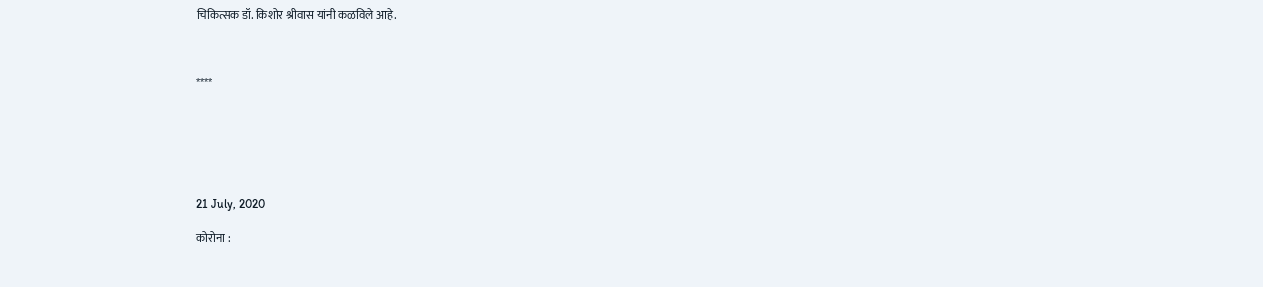चिकित्सक डॉ. किशोर श्रीवास यांनी कळविले आहे.



****






21 July, 2020

कोरोना :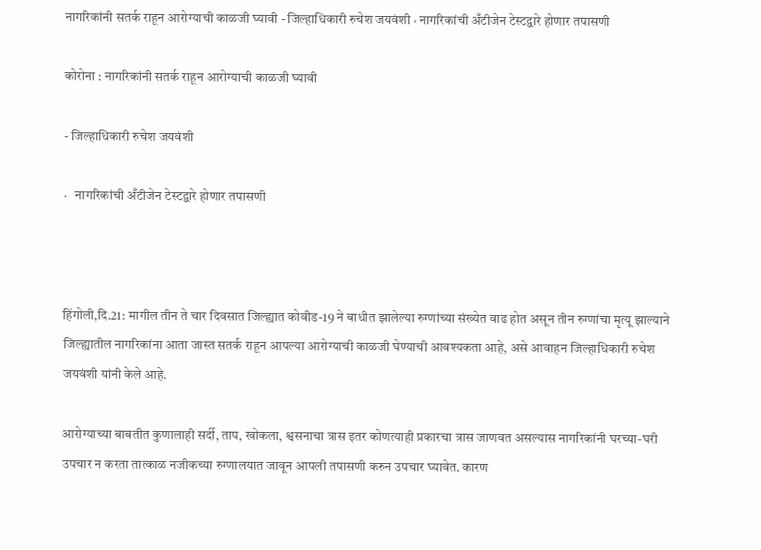नागरिकांनी सतर्क राहून आरोग्याची काळजी घ्यावी - जिल्हाधिकारी रुचेश जयवंशी · नागरिकांची अँटीजेन टेस्टद्वारे होणार तपासणी

कोरोना : नागरिकांनी सतर्क राहून आरोग्याची काळजी घ्यावी

- जिल्हाधिकारी रुचेश जयवंशी

·   नागरिकांची अँटीजेन टेस्टद्वारे होणार तपासणी



हिंगोली,दि.21: मागील तीन ते चार दिवसात जिल्ह्यात कोवीड-19 ने बाधीत झालेल्या रुग्णांच्या संख्येत वाढ होत असून तीन रुग्णांचा मृत्यू झाल्याने जिल्ह्यातील नागरिकांना आता जास्त सतर्क राहून आपल्या आरोग्याची काळजी घेण्याची आवश्यकता आहे, असे आवाहन जिल्हाधिकारी रुचेश जयवंशी यांनी केले आहे.

आरोग्याच्या बाबतीत कुणालाही सर्दी, ताप, खोकला, श्वसनाचा त्रास इतर कोणत्याही प्रकारचा त्रास जाणवत असल्यास नागरिकांनी घरच्या-घरी उपचार न करता तात्काळ नजीकच्या रुग्णालयात जावून आपली तपासणी करुन उपचार घ्यावेत. कारण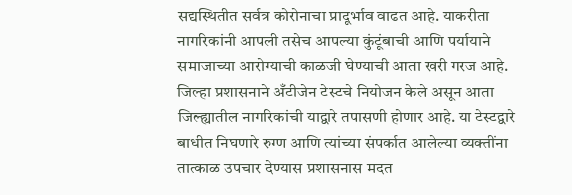सद्यस्थितीत सर्वत्र कोरोनाचा प्रादूर्भाव वाढत आहे. याकरीता नागरिकांनी आपली तसेच आपल्या कुंटूंबाची आणि पर्यायाने समाजाच्या आरोग्याची काळजी घेण्याची आता खरी गरज आहे. जिल्हा प्रशासनाने अँटीजेन टेस्टचे नियोजन केले असून आता जिल्ह्यातील नागरिकांची याद्वारे तपासणी होणार आहे. या टेस्टद्वारे बाधीत निघणारे रुग्ण आणि त्यांच्या संपर्कात आलेल्या व्यक्तींना तात्काळ उपचार देण्यास प्रशासनास मदत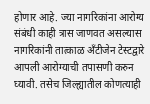होणार आहे. ज्या नागरिकांना आरोग्य संबंधी काही त्रास जाणवत असल्यास नागरिकांनी तात्काळ अँटीजेन टेस्टद्वारे आपली आरोग्याची तपासणी करुन घ्यावी. तसेच जिल्ह्यातील कोणत्याही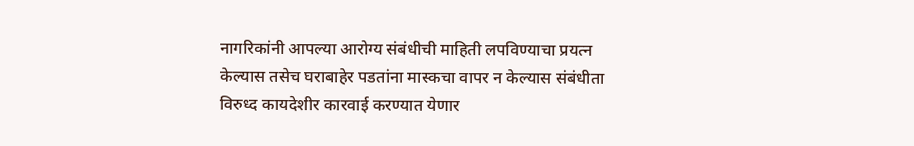नागरिकांनी आपल्या आरोग्य संबंधीची माहिती लपविण्याचा प्रयत्न केल्यास तसेच घराबाहेर पडतांना मास्कचा वापर न केल्यास संबंधीता विरुध्द कायदेशीर कारवाई करण्यात येणार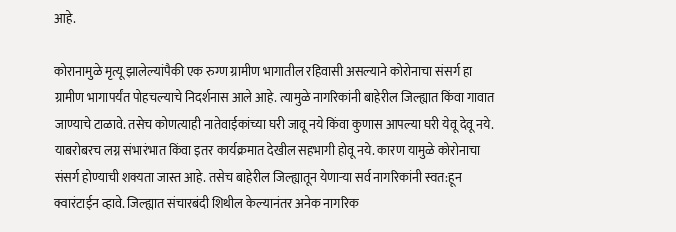आहे.

कोरानामुळे मृत्यू झालेल्यांपैकी एक रुग्ण ग्रामीण भागातील रहिवासी असल्याने कोरोनाचा संसर्ग हा ग्रामीण भागापर्यंत पोहचल्याचे निदर्शनास आले आहे. त्यामुळे नागरिकांनी बाहेरील जिल्ह्यात किंवा गावात जाण्याचे टाळावे. तसेच कोणत्याही नातेवाईकांच्या घरी जावू नये किंवा कुणास आपल्या घरी येवू देवू नये. याबरोबरच लग्न संभारंभात किंवा इतर कार्यक्रमात देखील सहभागी होवू नये. कारण यामुळे कोरोनाचा संसर्ग होण्याची शक्यता जास्त आहे. तसेच बाहेरील जिल्ह्यातून येणाऱ्या सर्व नागरिकांनी स्वत:हून क्वारंटाईन व्हावे. जिल्ह्यात संचारबंदी शिथील केल्यानंतर अनेक नागरिक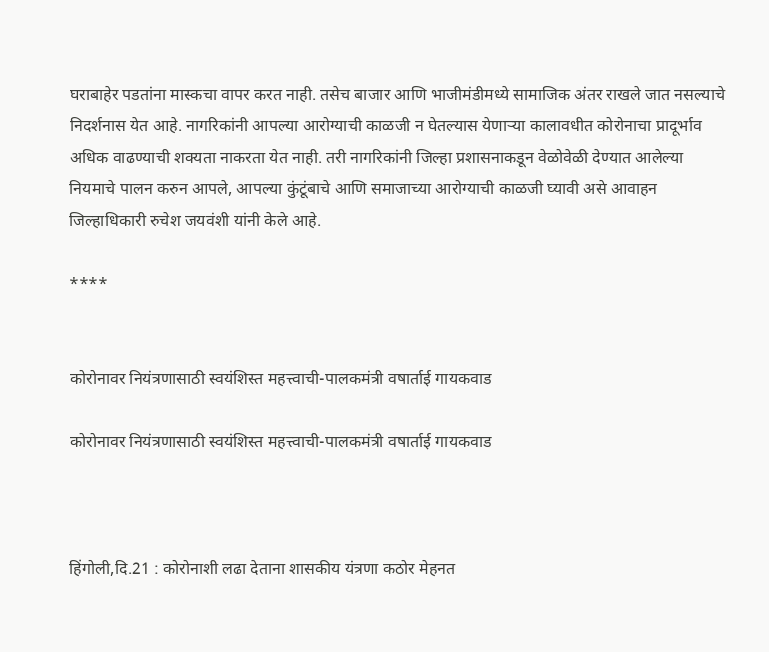घराबाहेर पडतांना मास्कचा वापर करत नाही. तसेच बाजार आणि भाजीमंडीमध्ये सामाजिक अंतर राखले जात नसल्याचे निदर्शनास येत आहे. नागरिकांनी आपल्या आरोग्याची काळजी न घेतल्यास येणाऱ्या कालावधीत कोरोनाचा प्रादूर्भाव अधिक वाढण्याची शक्यता नाकरता येत नाही. तरी नागरिकांनी जिल्हा प्रशासनाकडून वेळोवेळी देण्यात आलेल्या नियमाचे पालन करुन आपले, आपल्या कुंटूंबाचे आणि समाजाच्या आरोग्याची काळजी घ्यावी असे आवाहन जिल्हाधिकारी रुचेश जयवंशी यांनी केले आहे.

****


कोरोनावर नियंत्रणासाठी स्वयंशिस्त महत्त्वाची-पालकमंत्री वषार्ताई गायकवाड

कोरोनावर नियंत्रणासाठी स्वयंशिस्त महत्त्वाची-पालकमंत्री वषार्ताई गायकवाड



हिंगोली,दि.21 : कोरोनाशी लढा देताना शासकीय यंत्रणा कठोर मेहनत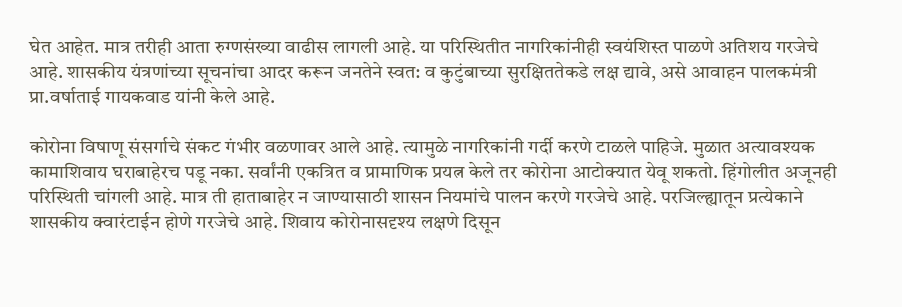घेत आहेत. मात्र तरीही आता रुग्णसंख्या वाढीस लागली आहे. या परिस्थितीत नागरिकांनीही स्वयंशिस्त पाळणे अतिशय गरजेचे आहे. शासकीय यंत्रणांच्या सूचनांचा आदर करून जनतेने स्वत: व कुटुंबाच्या सुरक्षिततेकडे लक्ष द्यावे, असे आवाहन पालकमंत्री प्रा.वर्षाताई गायकवाड यांनी केले आहे.

कोरोना विषाणू संसर्गाचे संकट गंभीर वळणावर आले आहे. त्यामुळे नागरिकांनी गर्दी करणे टाळले पाहिजे. मुळात अत्यावश्यक कामाशिवाय घराबाहेरच पडू नका. सर्वांनी एकत्रित व प्रामाणिक प्रयत्न केले तर कोरोना आटोक्यात येवू शकतो. हिंगोलीत अजूनही परिस्थिती चांगली आहे. मात्र ती हाताबाहेर न जाण्यासाठी शासन नियमांचे पालन करणे गरजेचे आहे. परजिल्ह्यातून प्रत्येकाने शासकीय क्वारंटाईन होणे गरजेचे आहे. शिवाय कोरोनासदृश्य लक्षणे दिसून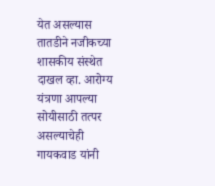येत असल्यास तातडीने नजीकच्या शासकीय संस्थेत दाखल व्हा. आरोग्य यंत्रणा आपल्या सोयीसाठी तत्पर असल्याचेही गायकवाड यांनी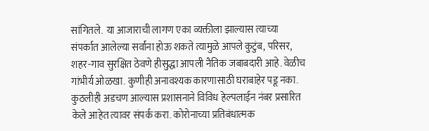सांगितले.  या आजाराची लागण एका व्यक्तीला झाल्यास त्याच्या संपर्कात आलेल्या सर्वांना होऊ शकते त्यामुळे आपले कुटुंब, परिसर, शहर-गाव सुरक्षित ठेवणे हीसुद्धा आपली नैतिक जबाबदारी आहे. वेळीच गांभीर्य ओळखा. कुणीही अनावश्यक कारणासाठी घराबाहेर पडू नका. कुठलीही अडचण आल्यास प्रशासनाने विविध हेल्पलाईन नंबर प्रसारित केले आहेत त्यावर संपर्क करा. कोरोनाच्या प्रतिबंधात्मक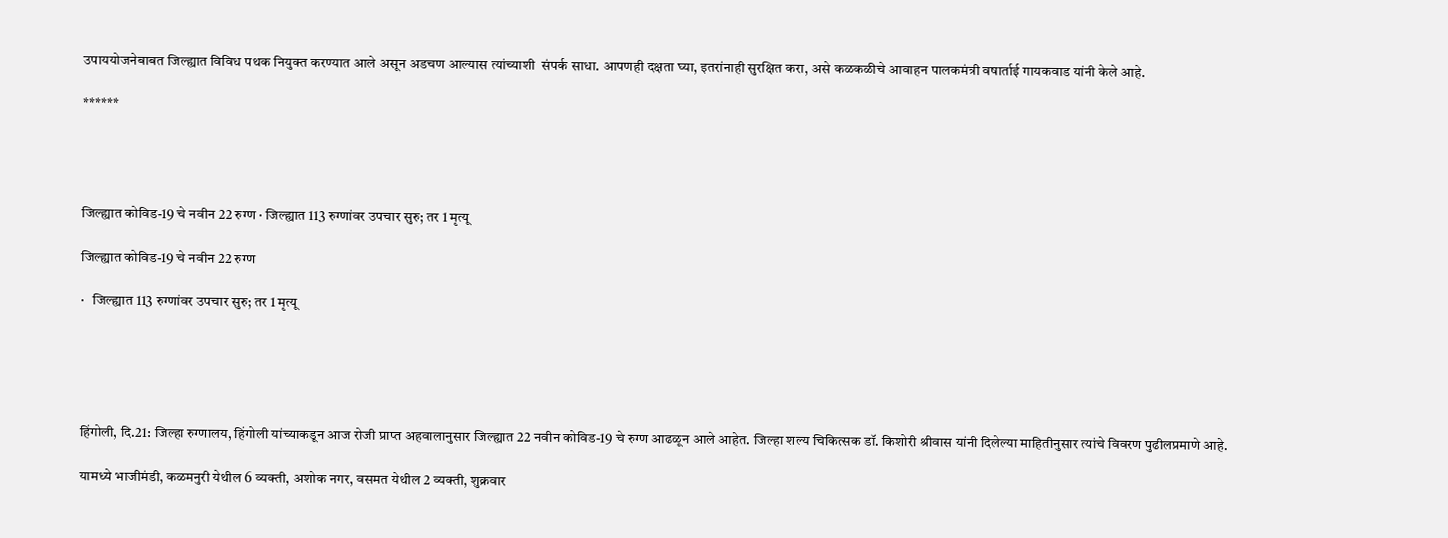उपाययोजनेबाबत जिल्ह्यात विविध पथक नियुक्त करण्यात आले असून अडचण आल्यास त्यांच्याशी  संपर्क साधा. आपणही दक्षता घ्या, इतरांनाही सुरक्षित करा, असे कळकळीचे आवाहन पालकमंत्री वषार्ताई गायकवाड यांनी केले आहे.

******




जिल्ह्यात कोविड-19 चे नवीन 22 रुग्ण · जिल्ह्यात 113 रुग्णांवर उपचार सुरु; तर 1 मृत्यू

जिल्ह्यात कोविड-19 चे नवीन 22 रुग्ण

·   जिल्ह्यात 113 रुग्णांवर उपचार सुरु; तर 1 मृत्यू





हिंगोली, दि.21: जिल्हा रुग्णालय, हिंगोली यांच्याकडून आज रोजी प्राप्त अहवालानुसार जिल्ह्यात 22 नवीन कोविड-19 चे रुग्ण आढळून आले आहेत. जिल्हा शल्य चिकित्सक डॉ. किशोरी श्रीवास यांनी दिलेल्या माहितीनुसार त्यांचे विवरण पुढीलप्रमाणे आहे.

यामध्ये भाजीमंडी, कळमनुरी येथील 6 व्यक्ती, अशोक नगर, वसमत येथील 2 व्यक्ती, शुक्रवार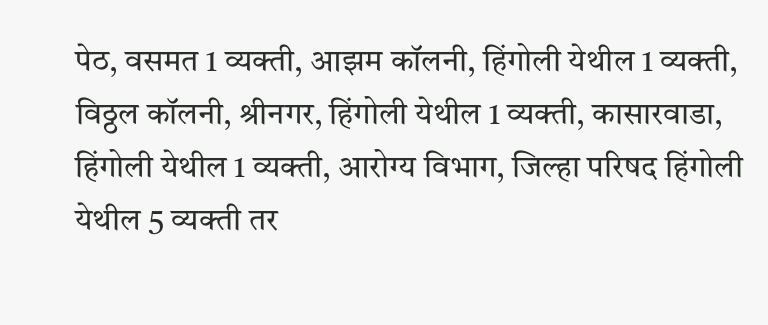पेठ, वसमत 1 व्यक्ती, आझम कॉलनी, हिंगोली येथील 1 व्यक्ती, विठ्ठल कॉलनी, श्रीनगर, हिंगोली येथील 1 व्यक्ती, कासारवाडा, हिंगोली येथील 1 व्यक्ती, आरोग्य विभाग, जिल्हा परिषद हिंगोली येथील 5 व्यक्ती तर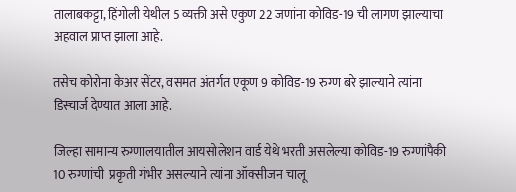तालाबकट्टा, हिंगोली येथील 5 व्यक्ती असे एकुण 22 जणांना कोविड-19 ची लागण झाल्याचा अहवाल प्राप्त झाला आहे.

तसेच कोरोना केअर सेंटर, वसमत अंतर्गत एकूण 9 कोविड-19 रुग्ण बरे झाल्याने त्यांना डिस्चार्ज देण्यात आला आहे.

जिल्हा सामान्य रुग्णालयातील आयसोलेशन वार्ड येथे भरती असलेल्या कोविड-19 रुग्णांपैकी 10 रुग्णांची  प्रकृती गंभीर असल्याने त्यांना ऑक्सीजन चालू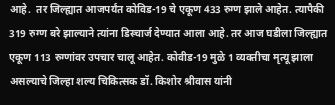आहे.  तर जिल्ह्यात आजपर्यंत कोविड-19 चे एकूण 433 रुग्ण झाले आहेत. त्यापैकी 319 रुग्ण बरे झाल्याने त्यांना डिस्चार्ज देण्यात आला आहे. तर आज घडीला जिल्ह्यात एकूण 113 रुग्णांवर उपचार चालू आहेत. कोवीड-19 मुळे 1 व्यक्तीचा मृत्यू झाला असल्याचे जिल्हा शल्य चिकित्सक डॉ. किशोर श्रीवास यांनी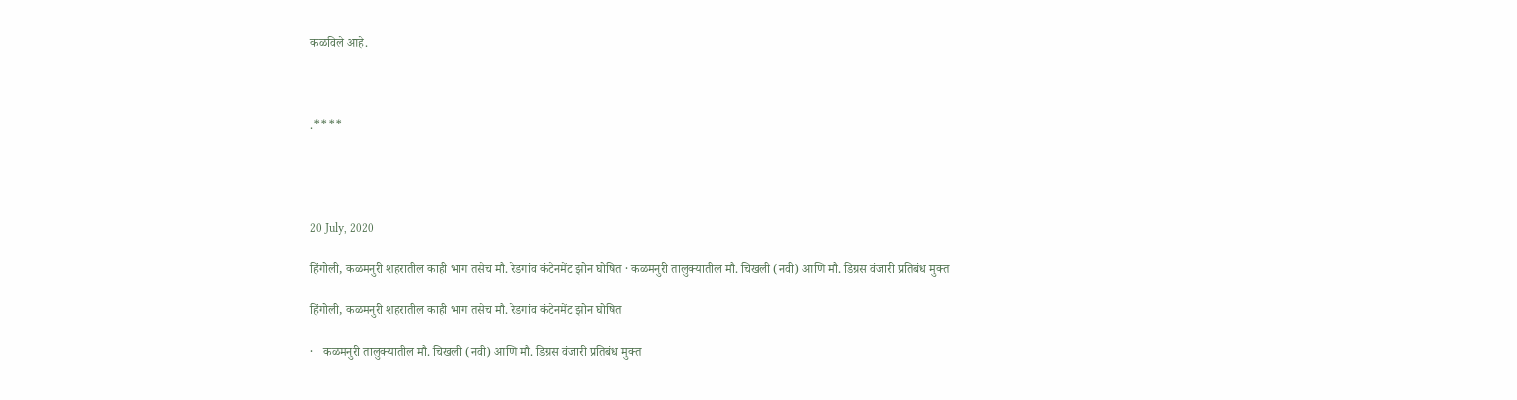कळविले आहे.



.****




20 July, 2020

हिंगोली, कळमनुरी शहरातील काही भाग तसेच मौ. रेडगांव कंटेनमेंट झोन घोषित · कळमनुरी तालुक्यातील मौ. चिखली (नवी) आणि मौ. डिग्रस वंजारी प्रतिबंध मुक्त

हिंगोली, कळमनुरी शहरातील काही भाग तसेच मौ. रेडगांव कंटेनमेंट झोन घोषित

·   कळमनुरी तालुक्यातील मौ. चिखली (नवी) आणि मौ. डिग्रस वंजारी प्रतिबंध मुक्त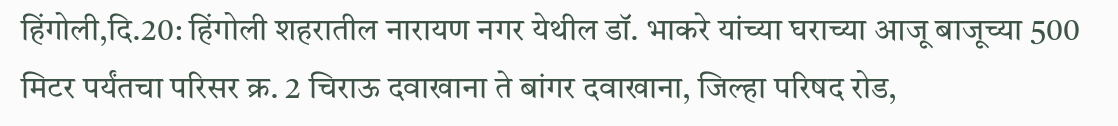हिंगोली,दि.20: हिंगोली शहरातील नारायण नगर येथील डॉ. भाकरे यांच्या घराच्या आजू बाजूच्या 500 मिटर पर्यंतचा परिसर क्र. 2 चिराऊ दवाखाना ते बांगर दवाखाना, जिल्हा परिषद रोड,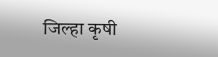जिल्हा कृषी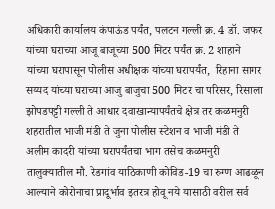अधिकारी कार्यालय कंपाऊंड पर्यंत, पलटन गल्ली क्र. 4 डॉ. जफर यांच्या घराच्या आजू बाजूच्या 500 मिटर पर्यंत क्र. 2 शाहाने यांच्या घरापासून पोलीस अधीक्षक यांच्या घरापर्यंत,  रिहाना सागर सय्यद यांच्या घराच्या आजु बाजुचा 500 मिटर चा परिसर, रिसाला झोपडपट्टी गल्ली ते आधार दवाखान्यापर्यंतचे क्षेत्र तर कळमनुरी शहरातील भाजी मंडी ते जुना पोलीस स्टेशन व भाजी मंडी ते अलीम कादरी यांच्या घरापर्यंतचा भाग तसेच कळमनुरी तालुक्यातील मौ. रेडगांव याठिकाणी कोविड-19 चा रुग्ण आढळून आल्याने कोरोनाचा प्रादूर्भाव इतरत्र होवू नये यासाठी वरील सर्व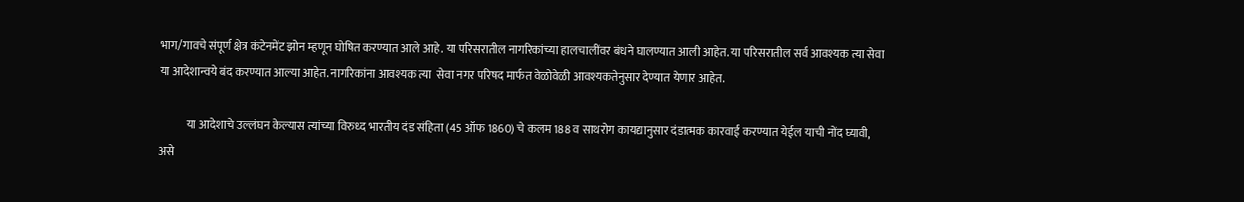भाग/गावचे संपूर्ण क्षेत्र कंटेनमेंट झोन म्हणून घोषित करण्यात आले आहे. या परिसरातील नागरिकांच्या हालचालींवर बंधने घालण्यात आली आहेत. या परिसरातील सर्व आवश्यक त्या सेवा या आदेशान्वये बंद करण्यात आल्या आहेत. नागरिकांना आवश्यक त्या  सेवा नगर परिषद मार्फत वेळोवेळी आवश्यकतेनुसार देण्यात येणार आहेत.

            या आदेशाचे उल्लंघन केल्यास त्यांच्या विरुध्द भारतीय दंड संहिता (45 ऑफ 1860) चे कलम 188 व साथरोग कायद्यानुसार दंडात्मक कारवाई करण्यात येईल याची नोंद घ्यावी, असे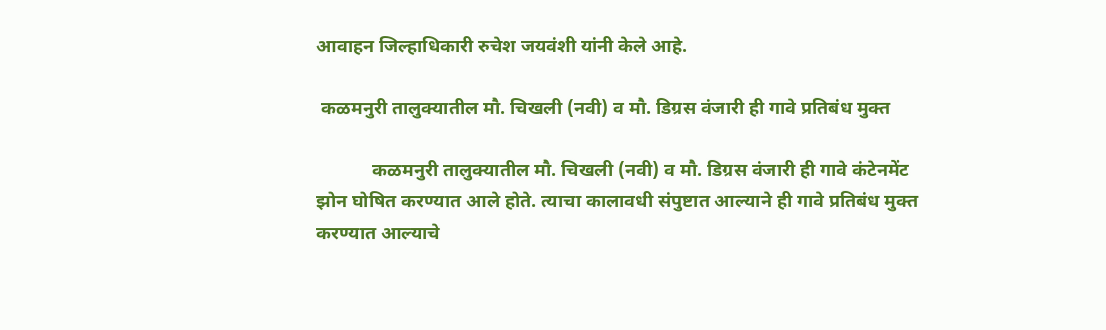आवाहन जिल्हाधिकारी रुचेश जयवंशी यांनी केले आहे.

 कळमनुरी तालुक्यातील मौ. चिखली (नवी) व मौ. डिग्रस वंजारी ही गावे प्रतिबंध मुक्त

            कळमनुरी तालुक्यातील मौ. चिखली (नवी) व मौ. डिग्रस वंजारी ही गावे कंटेनमेंट झोन घोषित करण्यात आले होते. त्याचा कालावधी संपुष्टात आल्याने ही गावे प्रतिबंध मुक्त करण्यात आल्याचे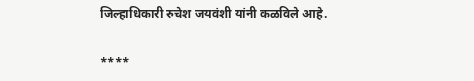जिल्हाधिकारी रुचेश जयवंशी यांनी कळविले आहे.

****